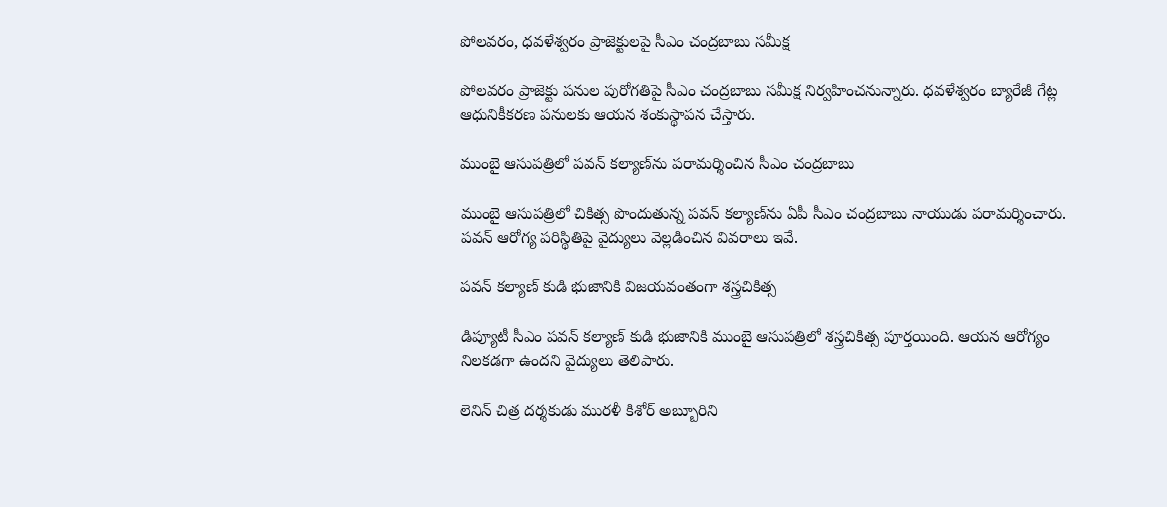పోలవరం, ధవళేశ్వరం ప్రాజెక్టులపై సీఎం చంద్రబాబు సమీక్ష

పోలవరం ప్రాజెక్టు పనుల పురోగతిపై సీఎం చంద్రబాబు సమీక్ష నిర్వహించనున్నారు. ధవళేశ్వరం బ్యారేజీ గేట్ల ఆధునికీకరణ పనులకు ఆయన శంకుస్థాపన చేస్తారు.

ముంబై ఆసుపత్రిలో పవన్ కల్యాణ్‌ను పరామర్శించిన సీఎం చంద్రబాబు

ముంబై ఆసుపత్రిలో చికిత్స పొందుతున్న పవన్ కల్యాణ్‌ను ఏపీ సీఎం చంద్రబాబు నాయుడు పరామర్శించారు. పవన్ ఆరోగ్య పరిస్థితిపై వైద్యులు వెల్లడించిన వివరాలు ఇవే.

పవన్ కల్యాణ్ కుడి భుజానికి విజయవంతంగా శస్త్రచికిత్స

డిప్యూటీ సీఎం పవన్ కల్యాణ్ కుడి భుజానికి ముంబై ఆసుపత్రిలో శస్త్రచికిత్స పూర్తయింది. ఆయన ఆరోగ్యం నిలకడగా ఉందని వైద్యులు తెలిపారు.

లెనిన్ చిత్ర దర్శకుడు మురళీ కిశోర్ అబ్బూరిని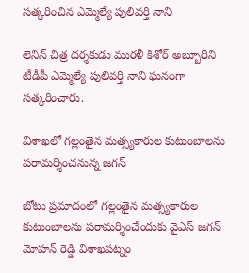సత్కరించిన ఎమ్మెల్యే పులివర్తి నాని

లెనిన్ చిత్ర దర్శకుడు మురళీ కిశోర్ అబ్బూరిని టీడీపీ ఎమ్మెల్యే పులివర్తి నాని ఘనంగా సత్కరించారు.

విశాఖలో గల్లంతైన మత్స్యకారుల కుటుంబాలను పరామర్శించనున్న జగన్

బోటు ప్రమాదంలో గల్లంతైన మత్స్యకారుల కుటుంబాలను పరామర్శించేందుకు వైఎస్ జగన్ మోహన్ రెడ్డి విశాఖపట్నం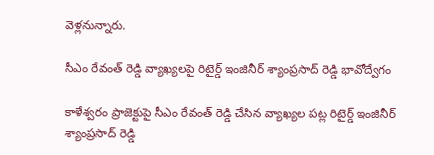వెళ్లనున్నారు.

సీఎం రేవంత్ రెడ్డి వ్యాఖ్యలపై రిటైర్డ్ ఇంజినీర్ శ్యాంప్రసాద్ రెడ్డి భావోద్వేగం

కాళేశ్వరం ప్రాజెక్టుపై సీఎం రేవంత్ రెడ్డి చేసిన వ్యాఖ్యల పట్ల రిటైర్డ్ ఇంజినీర్ శ్యాంప్రసాద్ రెడ్డి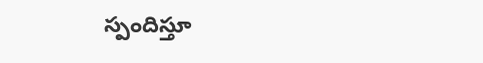స్పందిస్తూ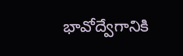భావోద్వేగానికి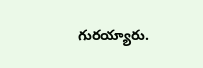గురయ్యారు.